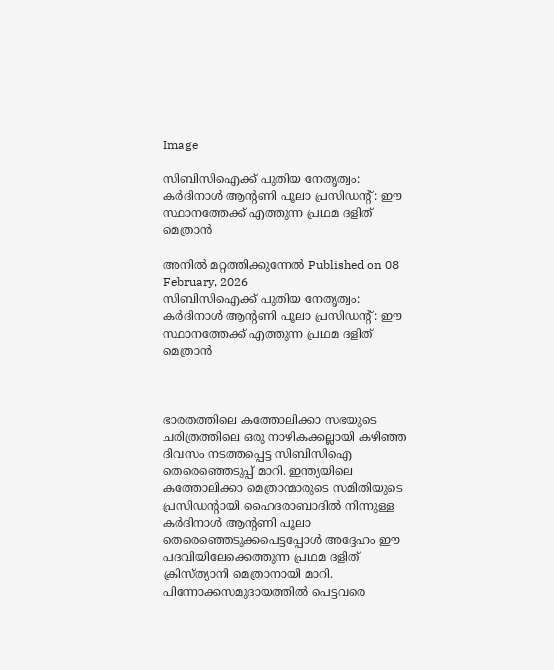Image

സിബിസിഐക്ക് പുതിയ നേതൃത്വം: കർദിനാൾ ആന്റണി പൂലാ പ്രസിഡന്റ്: ഈ സ്ഥാനത്തേക്ക് എത്തുന്ന പ്രഥമ ദളിത് മെത്രാൻ

അനിൽ മറ്റത്തിക്കുന്നേൽ Published on 08 February, 2026
സിബിസിഐക്ക് പുതിയ നേതൃത്വം: കർദിനാൾ ആന്റണി പൂലാ പ്രസിഡന്റ്: ഈ സ്ഥാനത്തേക്ക് എത്തുന്ന പ്രഥമ ദളിത് മെത്രാൻ



ഭാരതത്തിലെ കത്തോലിക്കാ സഭയുടെ ചരിത്രത്തിലെ ഒരു നാഴികക്കല്ലായി കഴിഞ്ഞ ദിവസം നടത്തപ്പെട്ട സിബിസിഐ തെരെഞ്ഞെടുപ്പ് മാറി. ഇന്ത്യയിലെ കത്തോലിക്കാ മെത്രാന്മാരുടെ സമിതിയുടെ പ്രസിഡന്റായി ഹൈദരാബാദിൽ നിന്നുള്ള കർദിനാൾ ആന്റണി പൂലാ തെരെഞ്ഞെടുക്കപെട്ടപ്പോൾ അദ്ദേഹം ഈ പദവിയിലേക്കെത്തുന്ന പ്രഥമ ദളിത് ക്രിസ്ത്യാനി മെത്രാനായി മാറി. പിന്നോക്കസമുദായത്തിൽ പെട്ടവരെ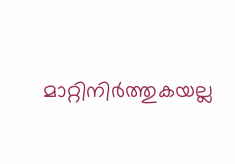മാറ്റിനിർത്തുകയല്ല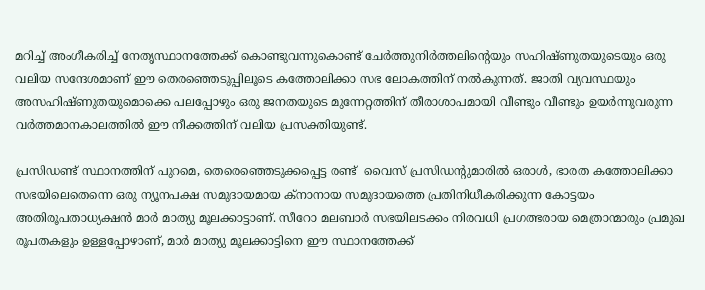മറിച്ച് അംഗീകരിച്ച് നേതൃസ്ഥാനത്തേക്ക് കൊണ്ടുവന്നുകൊണ്ട് ചേർത്തുനിർത്തലിന്റെയും സഹിഷ്ണുതയുടെയും ഒരു വലിയ സന്ദേശമാണ് ഈ തെരഞ്ഞെടുപ്പിലൂടെ കത്തോലിക്കാ സഭ ലോകത്തിന് നൽകുന്നത്. ജാതി വ്യവസ്ഥയും അസഹിഷ്ണുതയുമൊക്കെ പലപ്പോഴും ഒരു ജനതയുടെ മുന്നേറ്റത്തിന് തീരാശാപമായി വീണ്ടും വീണ്ടും ഉയർന്നുവരുന്ന വർത്തമാനകാലത്തിൽ ഈ നീക്കത്തിന് വലിയ പ്രസക്തിയുണ്ട്.

പ്രസിഡണ്ട് സ്ഥാനത്തിന് പുറമെ, തെരെഞ്ഞെടുക്കപ്പെട്ട രണ്ട്  വൈസ് പ്രസിഡന്റുമാരിൽ ഒരാൾ, ഭാരത കത്തോലിക്കാ സഭയിലെതെന്നെ ഒരു ന്യൂനപക്ഷ സമുദായമായ ക്നാനായ സമുദായത്തെ പ്രതിനിധീകരിക്കുന്ന കോട്ടയം അതിരൂപതാധ്യക്ഷൻ മാർ മാത്യു മൂലക്കാട്ടാണ്. സീറോ മലബാർ സഭയിലടക്കം നിരവധി പ്രഗത്ഭരായ മെത്രാന്മാരും പ്രമുഖ രൂപതകളും ഉള്ളപ്പോഴാണ്, മാർ മാത്യു മൂലക്കാട്ടിനെ ഈ സ്ഥാനത്തേക്ക്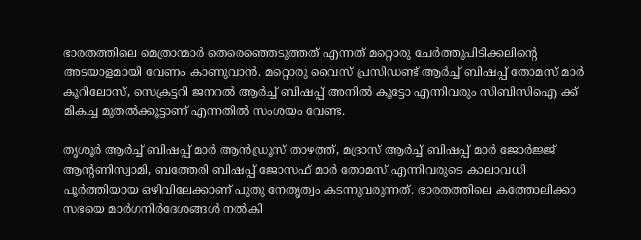ഭാരതത്തിലെ മെത്രാന്മാർ തെരെഞ്ഞെടുത്തത് എന്നത് മറ്റൊരു ചേർത്തുപിടിക്കലിന്റെ അടയാളമായി വേണം കാണുവാൻ. മറ്റൊരു വൈസ് പ്രസിഡണ്ട് ആർച്ച് ബിഷപ്പ് തോമസ് മാർ കൂറിലോസ്, സെക്രട്ടറി ജനറൽ ആർച്ച് ബിഷപ്പ് അനിൽ കൂട്ടോ എന്നിവരും സിബിസിഐ ക്ക് മികച്ച മുതൽക്കൂട്ടാണ് എന്നതിൽ സംശയം വേണ്ട.

തൃശൂർ ആർച്ച് ബിഷപ്പ് മാർ ആൻഡ്രൂസ് താഴത്ത്, മദ്രാസ് ആർച്ച് ബിഷപ്പ് മാർ ജോർജ്ജ് ആന്റണിസ്വാമി, ബത്തേരി ബിഷപ്പ് ജോസഫ് മാർ തോമസ് എന്നിവരുടെ കാലാവധി പൂർത്തിയായ ഒഴിവിലേക്കാണ് പുതു നേതൃത്വം കടന്നുവരുന്നത്. ഭാരതത്തിലെ കത്തോലിക്കാ സഭയെ മാർഗനിർദേശങ്ങൾ നൽകി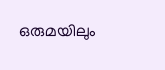ഒരുമയിലും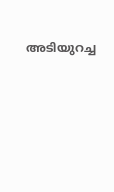അടിയുറച്ച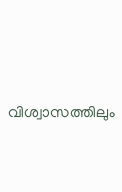വിശ്വാസത്തിലും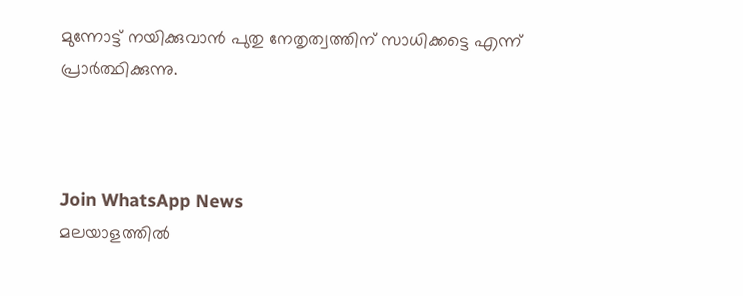മുന്നോട്ട് നയിക്കുവാൻ പുതു നേതൃത്വത്തിന് സാധിക്കട്ടെ എന്ന് പ്രാർത്ഥിക്കുന്നു.



Join WhatsApp News
മലയാളത്തില്‍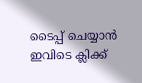ടൈപ്പ് ചെയ്യാന്‍ ഇവിടെ ക്ലിക്ക്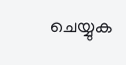ചെയ്യുക